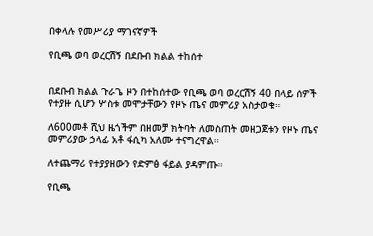በቀላሉ የመሥሪያ ማገናኛዎች

የቢጫ ወባ ወረርሽኝ በደቡብ ክልል ተከሰተ


በደቡብ ክልል ጉራጌ ዞን በተከሰተው የቢጫ ወባ ወረርሽኝ 40 በላይ ሰዎች የተያዙ ሲሆን ሦስቱ መሞታቸውን የዞኑ ጤና መምሪያ አስታወቁ።

ለ600መቶ ሺህ ዜጎችም በዘመቻ ክትባት ለመስጠት መዘጋጀቱን የዞኑ ጤና መምሪያው ኃላፊ አቶ ፋሲካ አለሙ ተናግረዋል።

ለተጨማሪ የተያያዘውን የድምፅ ፋይል ያዳምጡ።

የቢጫ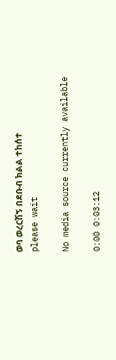ወባ ወረርሽኝ በደቡብ ክልል ተከሰተ
please wait

No media source currently available

0:00 0:03:12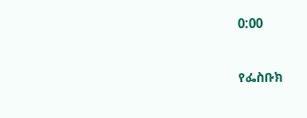0:00


የፌስቡክ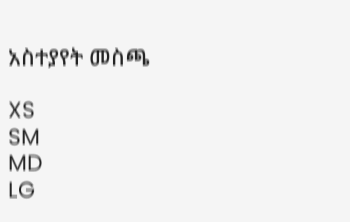አስተያየት መስጫ

XS
SM
MD
LG